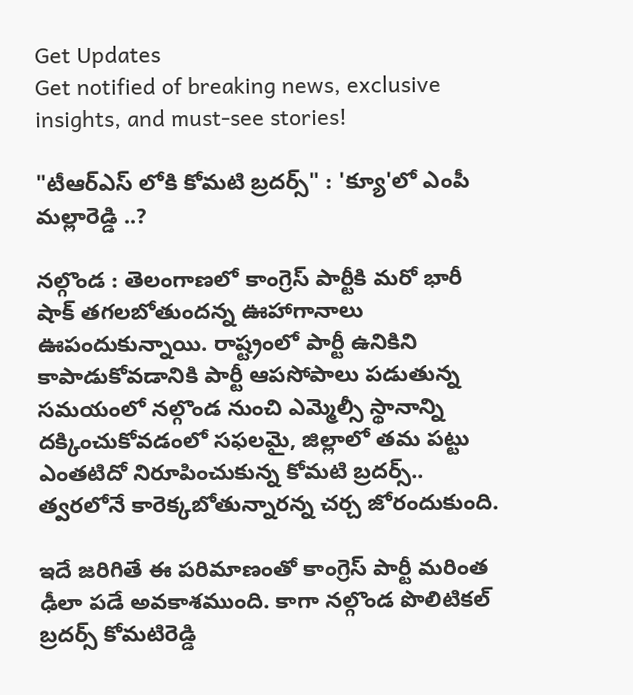Get Updates
Get notified of breaking news, exclusive insights, and must-see stories!

"టీఆర్ఎస్ లోకి కోమటి బ్రదర్స్" : 'క్యూ'లో ఎంపీ మల్లారెడ్డి ..?

నల్గొండ : తెలంగాణలో కాంగ్రెస్ పార్టీకి మరో భారీ షాక్ తగలబోతుందన్న ఊహాగానాలు ఊపందుకున్నాయి. రాష్ట్రంలో పార్టీ ఉనికిని కాపాడుకోవడానికి పార్టీ ఆపసోపాలు పడుతున్న సమయంలో నల్గొండ నుంచి ఎమ్మెల్సీ స్థానాన్ని దక్కించుకోవడంలో సఫలమై, జిల్లాలో తమ పట్టు ఎంతటిదో నిరూపించుకున్న కోమటి బ్రదర్స్.. త్వరలోనే కారెక్కబోతున్నారన్న చర్చ జోరందుకుంది.

ఇదే జరిగితే ఈ పరిమాణంతో కాంగ్రెస్ పార్టీ మరింత ఢీలా పడే అవకాశముంది. కాగా నల్గొండ పొలిటికల్ బ్రదర్స్ కోమటిరెడ్డి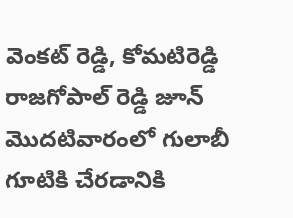వెంకట్ రెడ్డి, కోమటిరెడ్డి రాజగోపాల్ రెడ్డి జూన్ మొదటివారంలో గులాబీ గూటికి చేరడానికి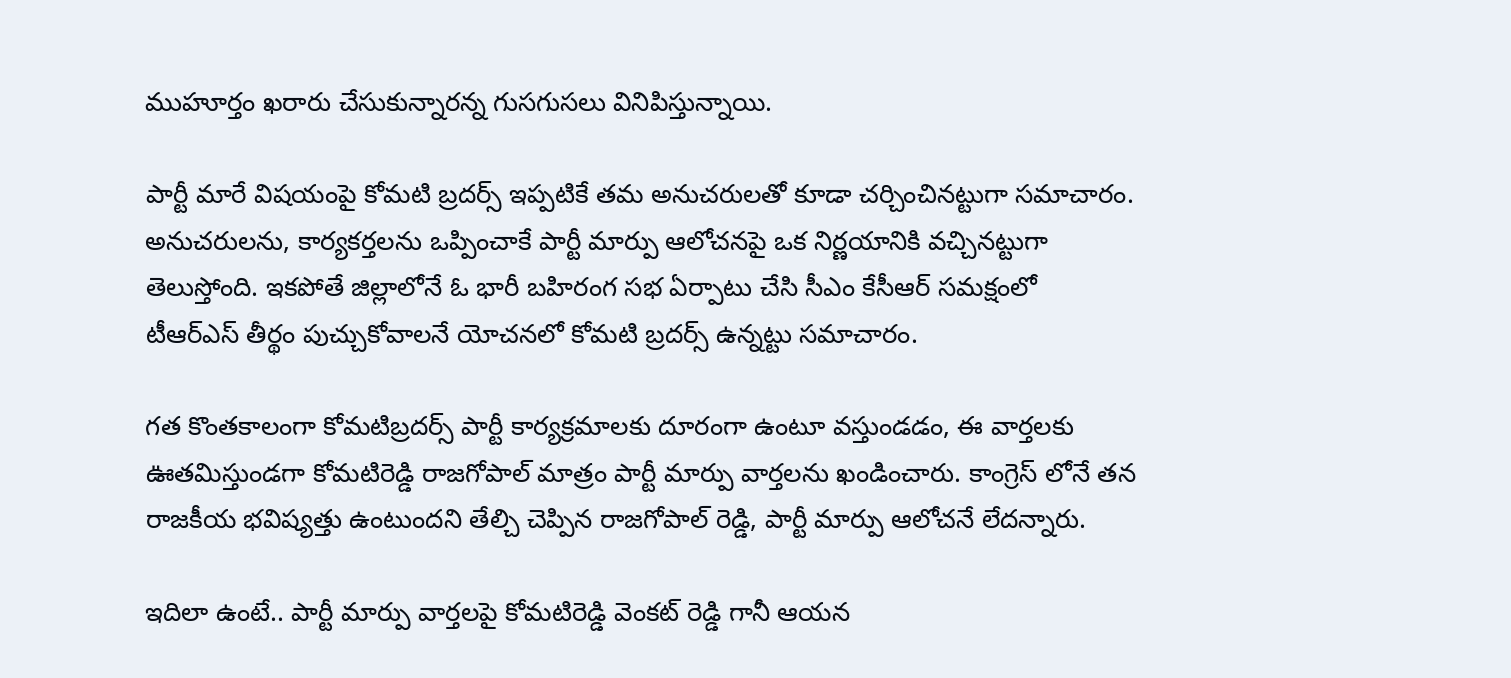ముహూర్తం ఖరారు చేసుకున్నారన్న గుసగుసలు వినిపిస్తున్నాయి.

పార్టీ మారే విషయంపై కోమటి బ్రదర్స్ ఇప్పటికే తమ అనుచరులతో కూడా చర్చించినట్టుగా సమాచారం. అనుచరులను, కార్యకర్తలను ఒప్పించాకే పార్టీ మార్పు ఆలోచనపై ఒక నిర్ణయానికి వచ్చినట్టుగా తెలుస్తోంది. ఇకపోతే జిల్లాలోనే ఓ భారీ బహిరంగ సభ ఏర్పాటు చేసి సీఎం కేసీఆర్ సమక్షంలో టీఆర్ఎస్ తీర్థం పుచ్చుకోవాలనే యోచనలో కోమటి బ్రదర్స్ ఉన్నట్టు సమాచారం.

గత కొంతకాలంగా కోమటిబ్రదర్స్ పార్టీ కార్యక్రమాలకు దూరంగా ఉంటూ వస్తుండడం, ఈ వార్తలకు ఊతమిస్తుండగా కోమటిరెడ్డి రాజగోపాల్ మాత్రం పార్టీ మార్పు వార్తలను ఖండించారు. కాంగ్రెస్ లోనే తన రాజకీయ భవిష్యత్తు ఉంటుందని తేల్చి చెప్పిన రాజగోపాల్ రెడ్డి, పార్టీ మార్పు ఆలోచనే లేదన్నారు.

ఇదిలా ఉంటే.. పార్టీ మార్పు వార్తలపై కోమటిరెడ్డి వెంకట్ రెడ్డి గానీ ఆయన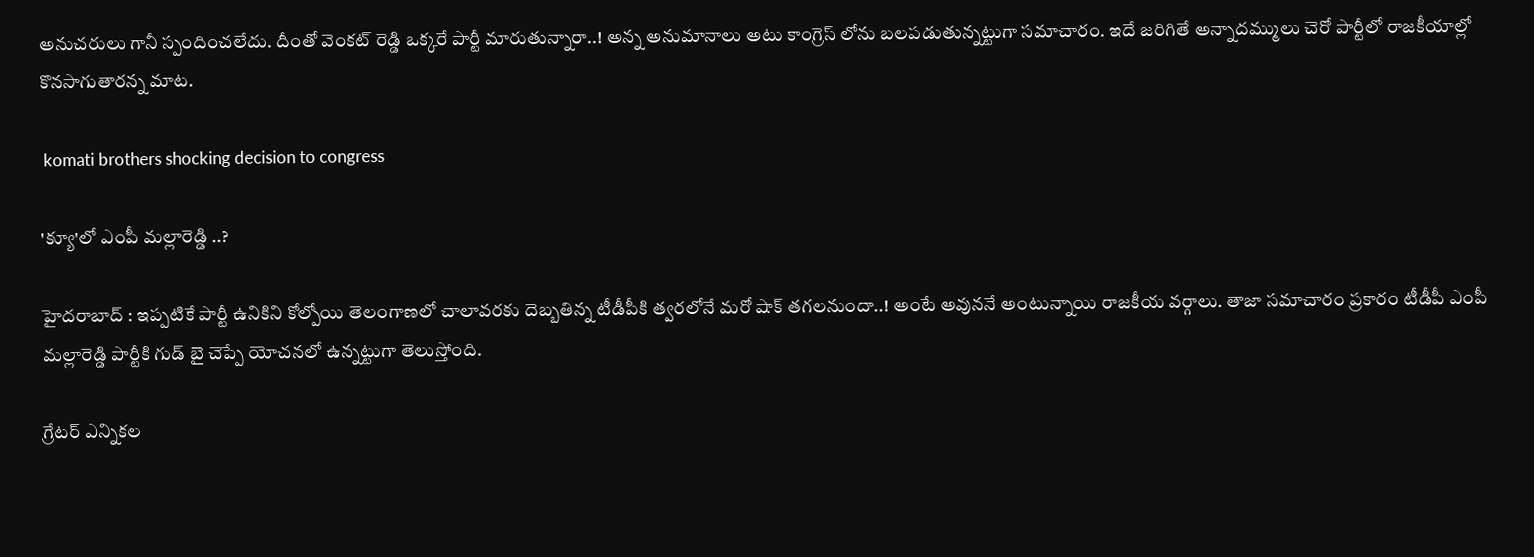అనుచరులు గానీ స్పందించలేదు. దీంతో వెంకట్ రెడ్డి ఒక్కరే పార్టీ మారుతున్నారా..! అన్న అనుమానాలు అటు కాంగ్రెస్ లోను బలపడుతున్నట్టుగా సమాచారం. ఇదే జరిగితే అన్నాదమ్ములు చెరో పార్టీలో రాజకీయాల్లో కొనసాగుతారన్న మాట.

 komati brothers shocking decision to congress

'క్యూ'లో ఎంపీ మల్లారెడ్డి ..?

హైదరాబాద్ : ఇప్పటికే పార్టీ ఉనికిని కోల్పోయి తెలంగాణలో చాలావరకు దెబ్బతిన్న టీడీపీకి త్వరలోనే మరో షాక్ తగలనుందా..! అంటే అవుననే అంటున్నాయి రాజకీయ వర్గాలు. తాజా సమాచారం ప్రకారం టీడీపీ ఎంపీ మల్లారెడ్డి పార్టీకి గుడ్ బై చెప్పే యోచనలో ఉన్నట్టుగా తెలుస్తోంది.

గ్రేటర్ ఎన్నికల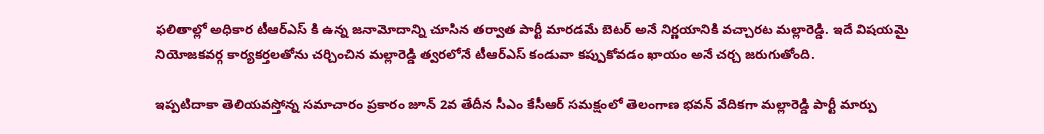ఫలితాల్లో అధికార టీఆర్ఎస్ కి ఉన్న జనామోదాన్ని చూసిన తర్వాత పార్టీ మారడమే బెటర్ అనే నిర్ణయానికి వచ్చారట మల్లారెడ్డి. ఇదే విషయమై నియోజకవర్గ కార్యకర్తలతోను చర్చించిన మల్లారెడ్డి త్వరలోనే టీఆర్ఎస్ కండువా కప్పుకోవడం ఖాయం అనే చర్చ జరుగుతోంది.

ఇప్పటిదాకా తెలియవస్తోన్న సమాచారం ప్రకారం జూన్ 2వ తేదీన సీఎం కేసీఆర్ సమక్షంలో తెలంగాణ భవన్ వేదికగా మల్లారెడ్డి పార్టీ మార్పు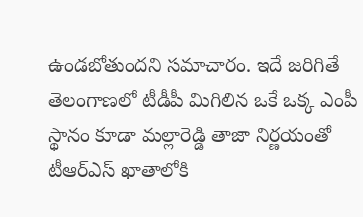ఉండబోతుందని సమాచారం. ఇదే జరిగితే తెలంగాణలో టీడీపీ మిగిలిన ఒకే ఒక్క ఎంపీ స్థానం కూడా మల్లారెడ్డి తాజా నిర్ణయంతో టీఆర్ఎస్ ఖాతాలోకి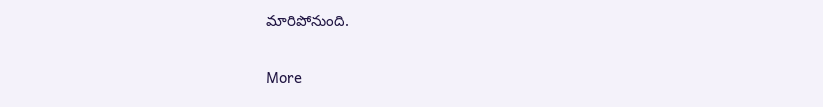మారిపోనుంది.

More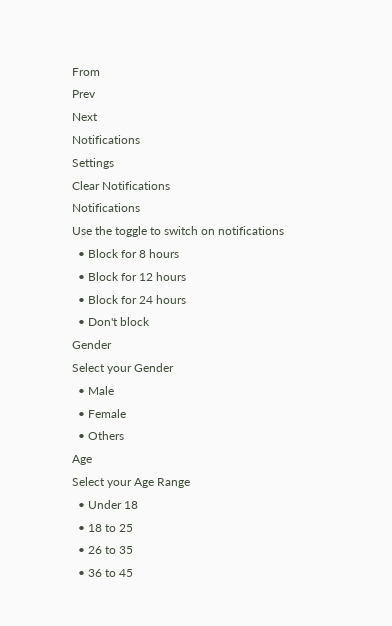From
Prev
Next
Notifications
Settings
Clear Notifications
Notifications
Use the toggle to switch on notifications
  • Block for 8 hours
  • Block for 12 hours
  • Block for 24 hours
  • Don't block
Gender
Select your Gender
  • Male
  • Female
  • Others
Age
Select your Age Range
  • Under 18
  • 18 to 25
  • 26 to 35
  • 36 to 45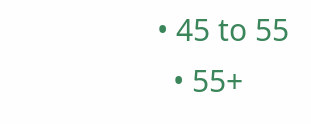• 45 to 55
  • 55+